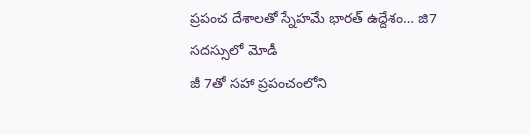ప్రపంచ దేశాలతో స్నేహమే భారత్ ఉద్దేశం… జి7 సదస్సులో మోడీ
జీ 7తో సహా ప్రపంచంలోని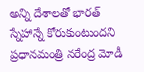అన్ని దేశాలతో భారత్ స్నేహాన్నే కోరుకుంటుందని ప్రధానమంత్రి నరేంద్ర మోడీ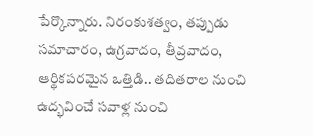పేర్కొన్నారు. నిరంకుశత్వం, తప్పుడు సమాచారం, ఉగ్రవాదం, తీవ్రవాదం, ఆర్థికపరమైన ఒత్తిడి.. తదితరాల నుంచి ఉద్భవించే సవాళ్ల నుంచి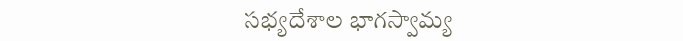సభ్యదేశాల భాగస్వామ్య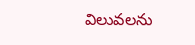విలువలను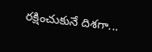రక్షించుకునే దిశగా...